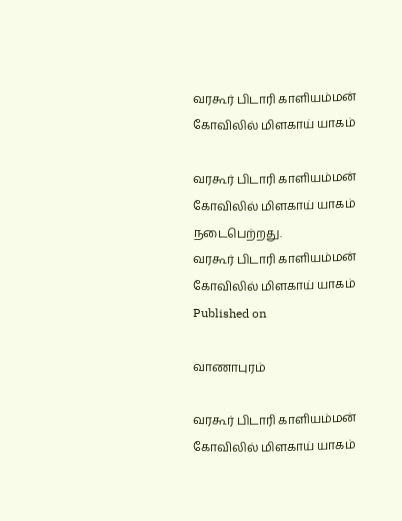வரகூர் பிடாரி காளியம்மன் கோவிலில் மிளகாய் யாகம்

வரகூர் பிடாரி காளியம்மன் கோவிலில் மிளகாய் யாகம் நடைபெற்றது.
வரகூர் பிடாரி காளியம்மன் கோவிலில் மிளகாய் யாகம்
Published on

வாணாபுரம்

வரகூர் பிடாரி காளியம்மன் கோவிலில் மிளகாய் யாகம்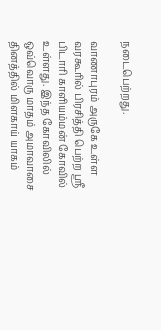நடைபெற்றது.

வாணாபுரம் அருகே உள்ள வரகூரில் பிரசித்தி பெற்ற ஸ்ரீ பிடாரி காளியம்மன் கோவில் உள்ளது. இந்த கோவிலில் ஒவ்வொரு மாதம் அமாவாசை தினத்தில் மிளகாய் யாகம்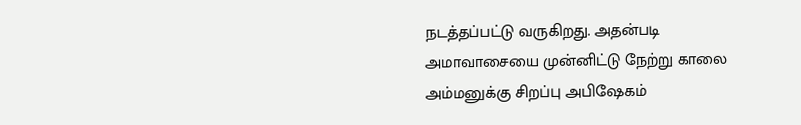நடத்தப்பட்டு வருகிறது. அதன்படி அமாவாசையை முன்னிட்டு நேற்று காலை அம்மனுக்கு சிறப்பு அபிஷேகம்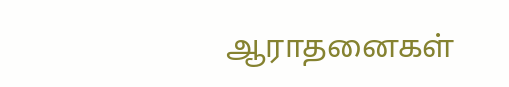ஆராதனைகள்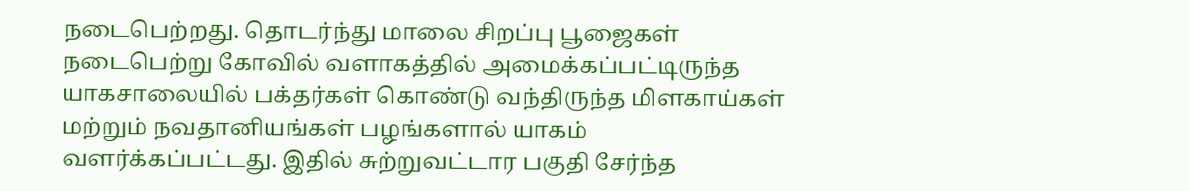நடைபெற்றது. தொடர்ந்து மாலை சிறப்பு பூஜைகள் நடைபெற்று கோவில் வளாகத்தில் அமைக்கப்பட்டிருந்த யாகசாலையில் பக்தர்கள் கொண்டு வந்திருந்த மிளகாய்கள் மற்றும் நவதானியங்கள் பழங்களால் யாகம் வளர்க்கப்பட்டது. இதில் சுற்றுவட்டார பகுதி சேர்ந்த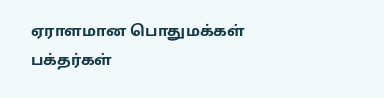ஏராளமான பொதுமக்கள் பக்தர்கள்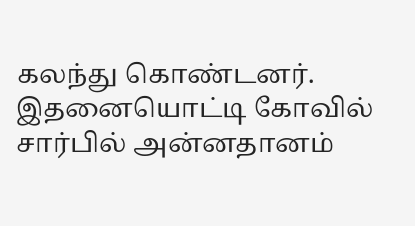கலந்து கொண்டனர். இதனையொட்டி கோவில் சார்பில் அன்னதானம்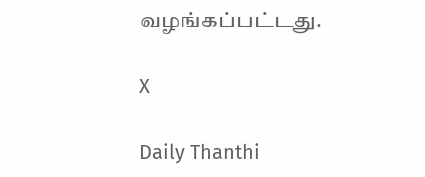வழங்கப்பட்டது.

X

Daily Thanthi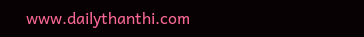www.dailythanthi.com